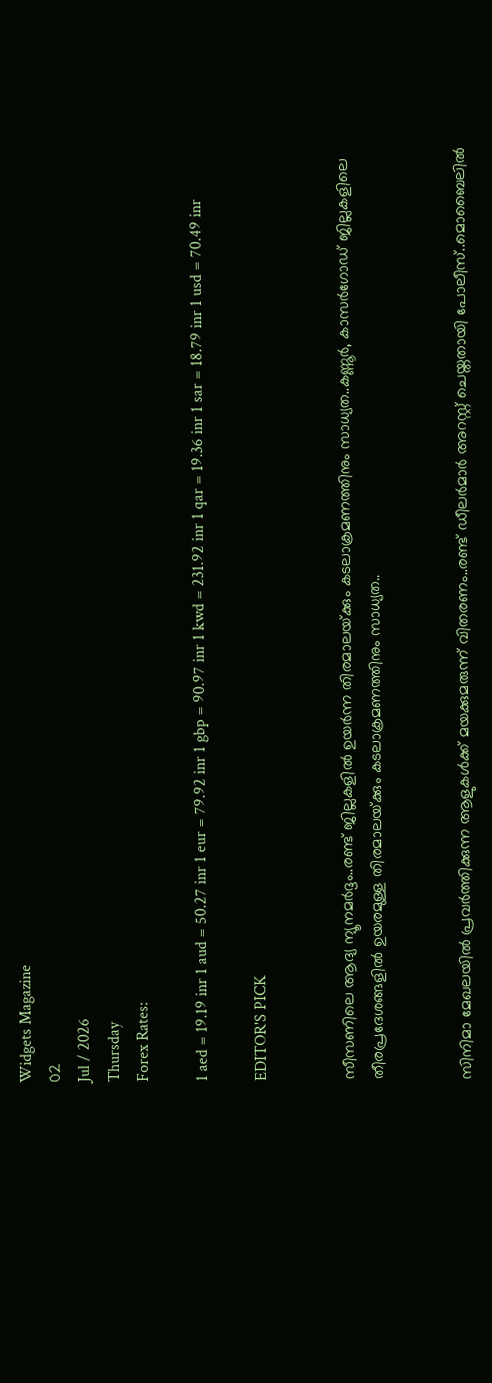Widgets Magazine
02
Jul / 2026
Thursday
Forex Rates:

1 aed = 19.19 inr 1 aud = 50.27 inr 1 eur = 79.92 inr 1 gbp = 90.97 inr 1 kwd = 231.92 inr 1 qar = 19.36 inr 1 sar = 18.79 inr 1 usd = 70.49 inr

EDITOR'S PICK


സീസണിലെ ആദ്യ ന്യൂനമർദ്ദം..രണ്ട് ജില്ലകളിൽ ഉയർന്ന തിരമാലയ്‌ക്കും കടലാക്രമണത്തിനും സാധ്യത..കണ്ണൂർ, കാസർഗോഡ് ജില്ലകളിലെ തീരപ്രദേശങ്ങളിൽ ഉയരമുള്ള തിരമാലയ്‌ക്കും കടലാക്രമണത്തിനും സാധ്യത..


സിനിമാ മേഖലയിൽ പ്രവർത്തിക്കുന്ന ആളുകൾക്ക് മയക്കുമരുന്ന് വിതരണം..രണ്ട് ഡീലർമാർ അറസ്റ്റ് ചെയ്തതായി പോലീസ്..മൊബൈലിൽ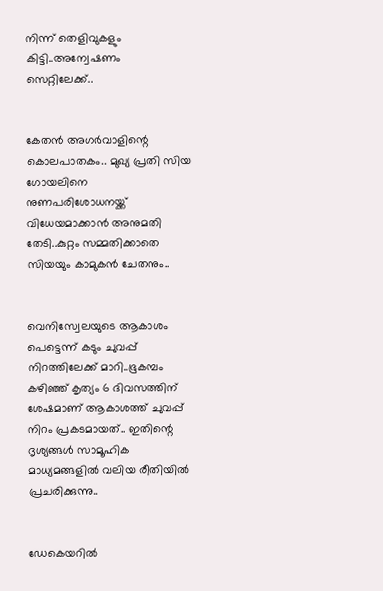നിന്ന് തെളിവുകളും കിട്ടി..അന്വേഷണം സെറ്റിലേക്ക്..


കേതൻ അഗർവാളിന്റെ കൊലപാതകം.. മുഖ്യ പ്രതി സിയ ഗോയലിനെ നുണപരിശോധനയ്ക്ക് വിധേയമാക്കാൻ അനുമതി തേടി..കുറ്റം സമ്മതിക്കാതെ സിയയും കാമുകൻ ചേതനും..


വെനിസ്വേലയുടെ ആകാശം പെട്ടെന്ന് കടും ചുവപ്പ് നിറത്തിലേക്ക് മാറി..ഭൂകമ്പം കഴിഞ്ഞ് കൃത്യം 6 ദിവസത്തിന് ശേഷമാണ് ആകാശത്ത് ചുവപ്പ് നിറം പ്രകടമായത്.. ഇതിന്റെ ദൃശ്യങ്ങൾ സാമൂഹിക മാധ്യമങ്ങളിൽ വലിയ രീതിയിൽ പ്രചരിക്കുന്നു..


ഡേകെയറില്‍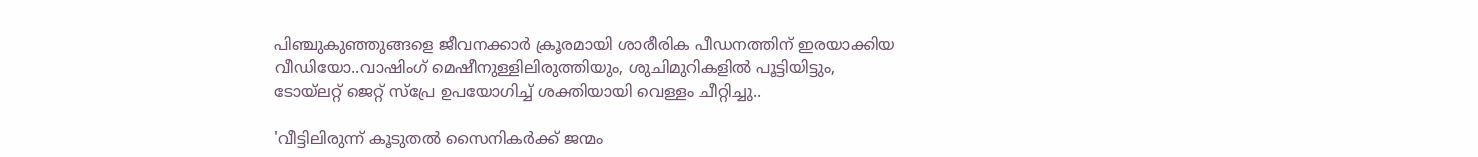പിഞ്ചുകുഞ്ഞുങ്ങളെ ജീവനക്കാര്‍ ക്രൂരമായി ശാരീരിക പീഡനത്തിന് ഇരയാക്കിയ വീഡിയോ..വാഷിംഗ് മെഷീനുള്ളിലിരുത്തിയും, ശുചിമുറികളില്‍ പൂട്ടിയിട്ടും, ടോയ്ലറ്റ് ജെറ്റ് സ്പ്രേ ഉപയോഗിച്ച് ശക്തിയായി വെള്ളം ചീറ്റിച്ചു..

'വീട്ടിലിരുന്ന് കൂടുതൽ സൈനികർക്ക് ജന്മം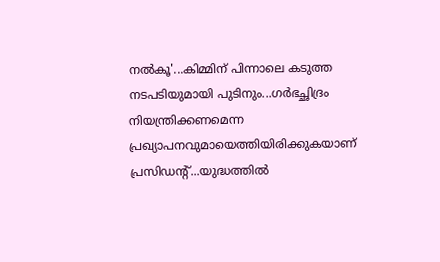നൽകൂ'...കിമ്മിന് പിന്നാലെ കടുത്ത നടപടിയുമായി പുടിനും...ഗർഭച്ഛിദ്രം നിയന്ത്രിക്കണമെന്ന പ്രഖ്യാപനവുമായെത്തിയിരിക്കുകയാണ് പ്രസിഡന്റ്...യുദ്ധത്തിൽ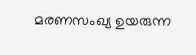മരണസംഖ്യ ഉയരുന്ന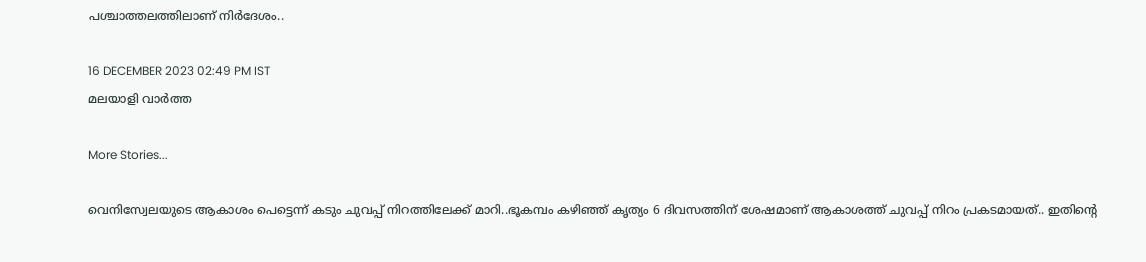പശ്ചാത്തലത്തിലാണ് നിർദേശം..

16 DECEMBER 2023 02:49 PM IST
മലയാളി വാര്‍ത്ത

More Stories...

വെനിസ്വേലയുടെ ആകാശം പെട്ടെന്ന് കടും ചുവപ്പ് നിറത്തിലേക്ക് മാറി..ഭൂകമ്പം കഴിഞ്ഞ് കൃത്യം 6 ദിവസത്തിന് ശേഷമാണ് ആകാശത്ത് ചുവപ്പ് നിറം പ്രകടമായത്.. ഇതിന്റെ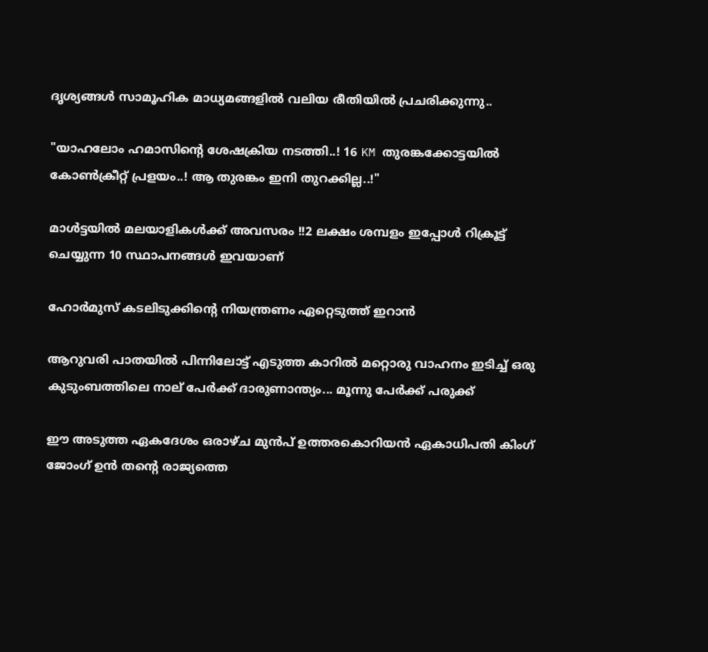ദൃശ്യങ്ങൾ സാമൂഹിക മാധ്യമങ്ങളിൽ വലിയ രീതിയിൽ പ്രചരിക്കുന്നു..

"യാഹലോം ഹമാസിന്റെ ശേഷക്രിയ നടത്തി..! 16 KM തുരങ്കക്കോട്ടയിൽ കോൺക്രീറ്റ് പ്രളയം..! ആ തുരങ്കം ഇനി തുറക്കില്ല..!"

മാൾട്ടയിൽ മലയാളികൾക്ക് അവസരം !!2 ലക്ഷം ശമ്പളം ഇപ്പോൾ റിക്രൂട്ട് ചെയ്യുന്ന 10 സ്ഥാപനങ്ങൾ ഇവയാണ്

ഹോര്‍മുസ് കടലിടുക്കിന്റെ നിയന്ത്രണം ഏറ്റെടുത്ത് ഇറാന്‍

ആറുവരി പാതയില്‍ പിന്നിലോട്ട് എടുത്ത കാറില്‍ മറ്റൊരു വാഹനം ഇടിച്ച് ഒരു കുടുംബത്തിലെ നാല് പേര്‍ക്ക് ദാരുണാന്ത്യം... മൂന്നു പേർക്ക് പരുക്ക്

ഈ അടുത്ത ഏകദേശം ഒരാഴ്ച മുൻപ് ഉത്തരകൊറിയന്‍ ഏകാധിപതി കിംഗ് ജോംഗ് ഉന്‍ തന്റെ രാജ്യത്തെ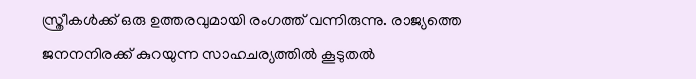സ്ത്രീകൾക്ക് ഒരു ഉത്തരവുമായി രംഗത്ത് വന്നിരുന്നു. രാജ്യത്തെ ജനനനിരക്ക് കുറയുന്ന സാഹചര്യത്തില്‍ കൂടുതല്‍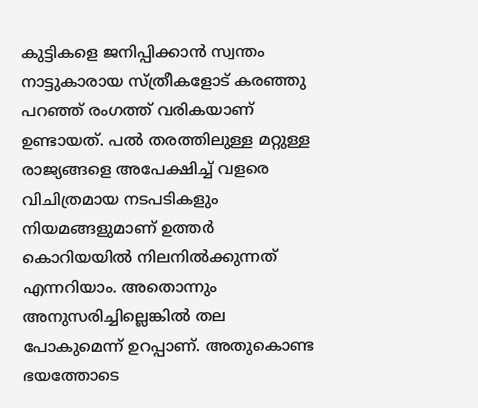കുട്ടികളെ ജനിപ്പിക്കാന്‍ സ്വന്തം നാട്ടുകാരായ സ്ത്രീകളോട് കരഞ്ഞു പറഞ്ഞ് രംഗത്ത് വരികയാണ് ഉണ്ടായത്. പൽ തരത്തിലുള്ള മറ്റുള്ള രാജ്യങ്ങളെ അപേക്ഷിച്ച് വളരെ വിചിത്രമായ നടപടികളും നിയമങ്ങളുമാണ് ഉത്തർ കൊറിയയിൽ നിലനിൽക്കുന്നത് എന്നറിയാം. അതൊന്നും അനുസരിച്ചില്ലെങ്കിൽ തല പോകുമെന്ന് ഉറപ്പാണ്. അതുകൊണ്ട ഭയത്തോടെ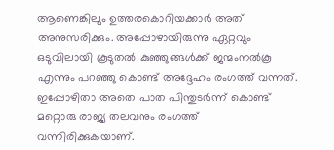ആണെങ്കിലും ഉത്തരകൊറിയക്കാർ അത് അനുസരിക്കും. അപ്പോഴായിരുന്നു ഏറ്റവും ഒടുവിലായി കൂടുതല്‍ കുഞ്ഞുങ്ങള്‍ക്ക് ജന്മംനല്‍കൂ എന്നും പറഞ്ഞു കൊണ്ട് അദ്ദേഹം രംഗത്ത് വന്നത്. ഇപ്പോഴിതാ അതെ പാത പിന്തുടർന്ന് കൊണ്ട് മറ്റൊരു രാജ്യ തലവനും രംഗത്ത് വന്നിരിക്കുകയാണ്.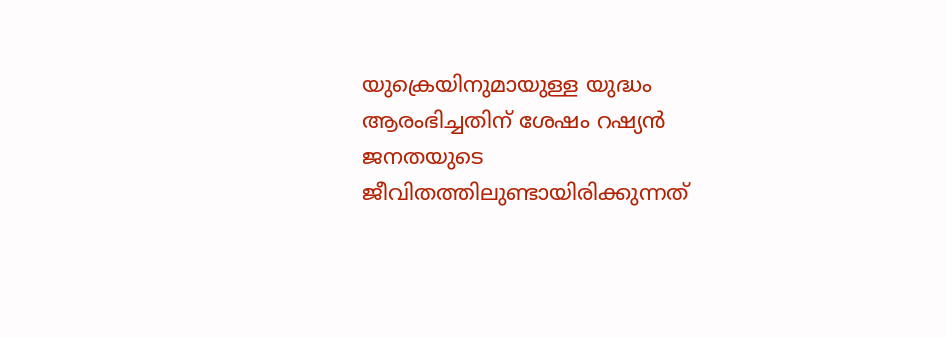യുക്രെയിനുമായുള്ള യുദ്ധം ആരംഭിച്ചതിന് ശേഷം റഷ്യൻ ജനതയുടെ ജീവിതത്തിലുണ്ടായിരിക്കുന്നത്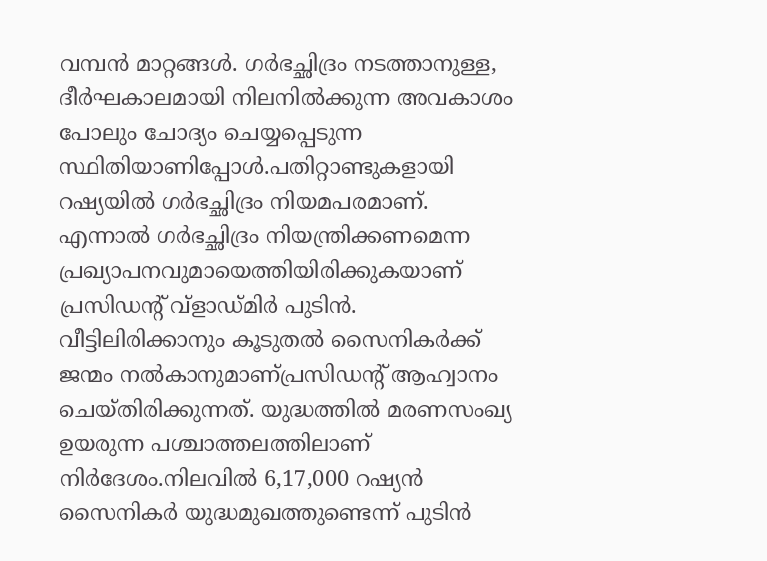വമ്പൻ മാറ്റങ്ങൾ. ഗർഭച്ഛിദ്രം നടത്താനുള്ള, ദീർഘകാലമായി നിലനിൽക്കുന്ന അവകാശം പോലും ചോദ്യം ചെയ്യപ്പെടുന്ന സ്ഥിതിയാണിപ്പോൾ.പതിറ്റാണ്ടുകളായി റഷ്യയിൽ ഗർഭച്ഛിദ്രം നിയമപരമാണ്. എന്നാൽ ഗർഭച്ഛിദ്രം നിയന്ത്രിക്കണമെന്ന പ്രഖ്യാപനവുമായെത്തിയിരിക്കുകയാണ് പ്രസിഡന്റ് വ്ളാഡ്മിർ പുടിൻ. വീട്ടിലിരിക്കാനും കൂടുതൽ സൈനികർക്ക് ജന്മം നൽകാനുമാണ്പ്രസിഡന്റ് ആഹ്വാനം ചെയ്തിരിക്കുന്നത്. യുദ്ധത്തിൽ മരണസംഖ്യ ഉയരുന്ന പശ്ചാത്തലത്തിലാണ് നിർദേശം.നിലവിൽ 6,17,000 റഷ്യൻ സൈനികർ യുദ്ധമുഖത്തുണ്ടെന്ന് പുടിൻ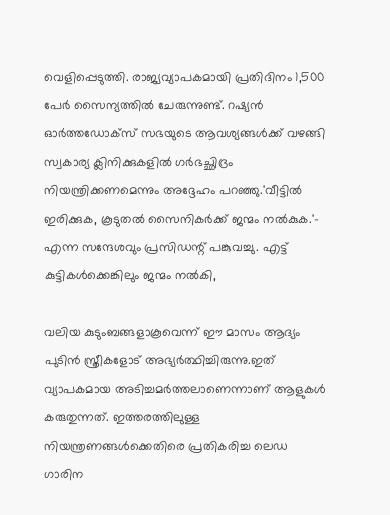വെളിപ്പെടുത്തി. രാജ്യവ്യാപകമായി പ്രതിദിനം 1,500 പേർ സൈന്യത്തിൽ ചേരുന്നുണ്ട്. റഷ്യൻ ഓർത്തഡോക്സ് സഭയുടെ ആവശ്യങ്ങൾക്ക് വഴങ്ങി സ്വകാര്യ ക്ലിനിക്കുകളിൽ ഗർഭച്ഛിദ്രം നിയന്ത്രിക്കണമെന്നും അദ്ദേഹം പറഞ്ഞു.'വീട്ടിൽ ഇരിക്കുക, കൂടുതൽ സൈനികർക്ക് ജന്മം നൽകുക.'- എന്ന സന്ദേശവും പ്രസിഡന്റ് പങ്കുവച്ചു. എട്ട് കുട്ടികൾക്കെങ്കിലും ജന്മം നൽകി,

വലിയ കുടുംബങ്ങളാകൂവെന്ന് ഈ മാസം ആദ്യം പുടിൻ സ്ത്രീകളോട് അഭ്യർത്ഥിച്ചിരുന്നു.ഇത് വ്യാപകമായ അടിച്ചമർത്തലാണെന്നാണ് ആളുകൾ കരുതുന്നത്. ഇത്തരത്തിലുള്ള നിയന്ത്രണങ്ങൾക്കെതിരെ പ്രതികരിച്ച ലെഡ ഗാരിന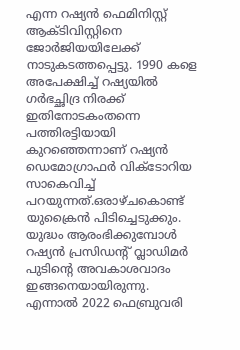എന്ന റഷ്യൻ ഫെമിനിസ്റ്റ് ആക്ടിവിസ്റ്റിനെ ജോർജിയയിലേക്ക് നാടുകടത്തപ്പെട്ടു. 1990 കളെ അപേക്ഷിച്ച് റഷ്യയിൽ ഗർഭച്ഛിദ്ര നിരക്ക് ഇതിനോടകംതന്നെ പത്തിരട്ടിയായി കുറഞ്ഞെന്നാണ് റഷ്യൻ ഡെമോഗ്രാഫർ വിക്ടോറിയ സാകെവിച്ച് പറയുന്നത്.ഒരാഴ്ചകൊണ്ട് യുക്രൈന്‍ പിടിച്ചെടുക്കും. യുദ്ധം ആരംഭിക്കുമ്പോള്‍ റഷ്യന്‍ പ്രസിഡന്റ് വ്ലാഡിമര്‍ പുടിന്റെ അവകാശവാദം ഇങ്ങനെയായിരുന്നു. എന്നാല്‍ 2022 ഫെബ്രുവരി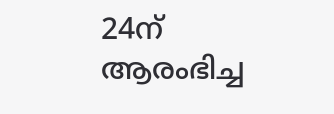24ന് ആരംഭിച്ച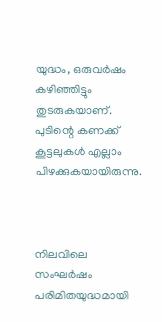യുദ്ധം, ഒരുവര്‍ഷം കഴിഞ്ഞിട്ടും തുടരുകയാണ്. പുടിന്റെ കണക്ക് കൂട്ടലുകൾ എല്ലാം പിഴക്കുകയായിരുന്നു.



നിലവിലെ സംഘർഷം പരിമിതയുദ്ധമായി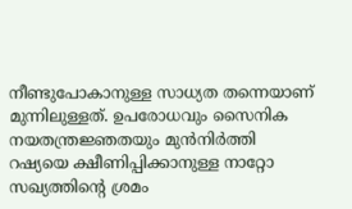നീണ്ടുപോകാനുള്ള സാധ്യത തന്നെയാണ് മുന്നിലുള്ളത്. ഉപരോധവും സൈനിക നയതന്ത്രജ്ഞതയും മുൻനിർത്തി റഷ്യയെ ക്ഷീണിപ്പിക്കാനുള്ള നാറ്റോ സഖ്യത്തിന്റെ ശ്രമം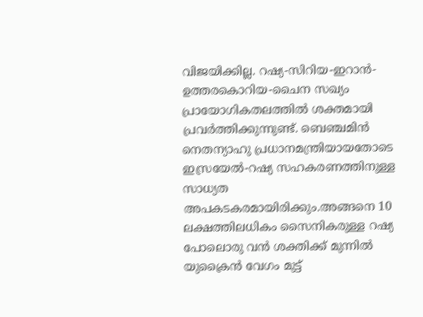വിജയിക്കില്ല. റഷ്യ-സിറിയ-ഇറാൻ-ഉത്തരകൊറിയ-ചൈന സഖ്യം പ്രായോഗികതലത്തിൽ ശക്തമായി പ്രവർത്തിക്കുന്നുണ്ട്. ബെഞ്ചമിൻ നെതന്യാഹു പ്രധാനമന്ത്രിയായതോടെ ഇസ്രയേൽ-റഷ്യ സഹകരണത്തിനുള്ള സാധ്യത അപകടകരമായിരിക്കും.അങ്ങനെ 10 ലക്ഷത്തിലധികം സൈനികരുള്ള റഷ്യ പോലൊരു വൻ ശക്തിക്ക് മുന്നിൽ യുക്രൈൻ വേഗം മുട്ട്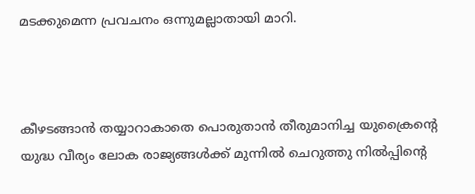മടക്കുമെന്ന പ്രവചനം ഒന്നുമല്ലാതായി മാറി.



കീഴടങ്ങാൻ തയ്യാറാകാതെ പൊരുതാൻ തീരുമാനിച്ച യുക്രൈന്‍റെ യുദ്ധ വീര്യം ലോക രാജ്യങ്ങൾക്ക് മുന്നിൽ ചെറുത്തു നിൽപ്പിന്‍റെ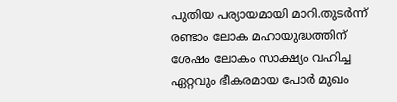പുതിയ പര്യായമായി മാറി.തുടർന്ന് രണ്ടാം ലോക മഹായുദ്ധത്തിന് ശേഷം ലോകം സാക്ഷ്യം വഹിച്ച ഏറ്റവും ഭീകരമായ പോര്‍ മുഖം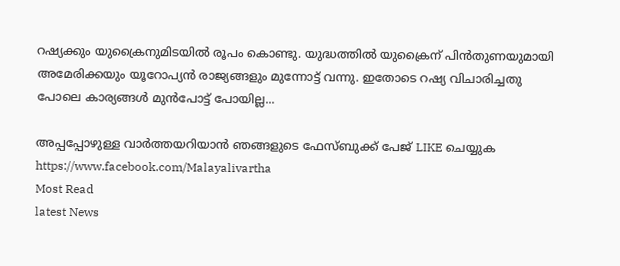റഷ്യക്കും യുക്രൈനുമിടയിൽ രൂപം കൊണ്ടു. യുദ്ധത്തില്‍ യുക്രൈന് പിൻതുണയുമായി അമേരിക്കയും യൂറോപ്യൻ രാജ്യങ്ങളും മുന്നോട്ട് വന്നു. ഇതോടെ റഷ്യ വിചാരിച്ചതു പോലെ കാര്യങ്ങൾ മുൻപോട്ട് പോയില്ല...

അപ്പപ്പോഴുള്ള വാര്‍ത്തയറിയാന്‍ ഞങ്ങളുടെ ഫേസ്‌ബുക്ക്‌ പേജ് LIKE ചെയ്യുക
https://www.facebook.com/Malayalivartha
Most Read
latest News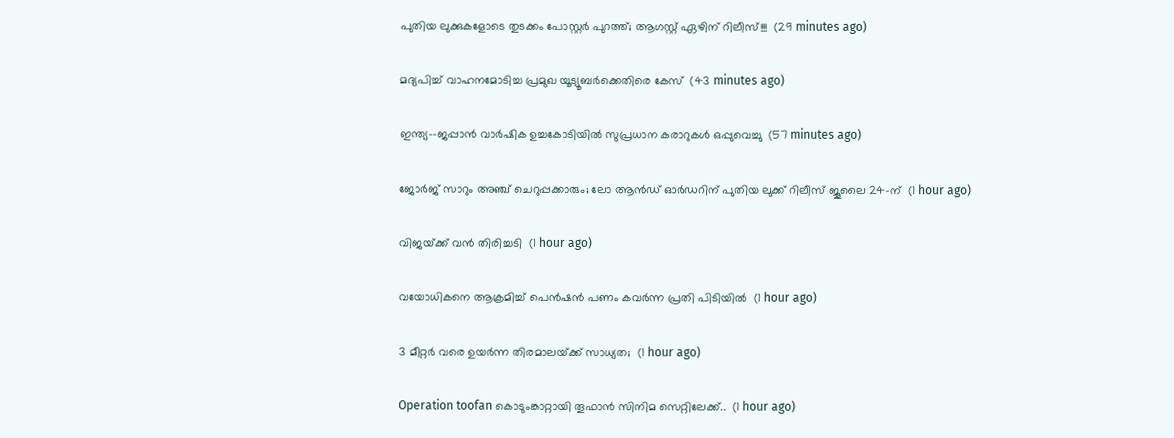പുതിയ ലുക്കുകളോടെ തുടക്കം പോസ്റ്റർ പുറത്ത്; ആഗസ്റ്റ് ഏഴിന് റിലീസ്!!!  (29 minutes ago)

മദ്യപിച്ച് വാഹനമോടിച്ച പ്രമുഖ യൂട്യൂബര്‍ക്കെതിരെ കേസ്  (43 minutes ago)

ഇന്ത്യ--ജപ്പാന്‍ വാര്‍ഷിക ഉച്ചകോടിയില്‍ സുപ്രധാന കരാറുകള്‍ ഒപ്പുവെച്ചു  (57 minutes ago)

ജോർജ് സാറും അഞ്ച് ചെറുപ്പക്കാരും; ലോ ആൻഡ് ഓർഡറിന് പുതിയ ലുക്ക് റിലീസ് ജൂലൈ 24-ന്  (1 hour ago)

വിജയ്‍ക്ക് വൻ തിരിച്ചടി  (1 hour ago)

വയോധികനെ ആക്രമിച്ച് പെന്‍ഷന്‍ പണം കവര്‍ന്ന പ്രതി പിടിയില്‍  (1 hour ago)

3 മീറ്റർ വരെ ഉയർന്ന തിരമാലയ്‌ക്ക് സാധ്യത;  (1 hour ago)

Operation toofan കൊടുംങ്കാറ്റായി തൂഫാന്‍ സിനിമ സെറ്റിലേക്ക്..  (1 hour ago)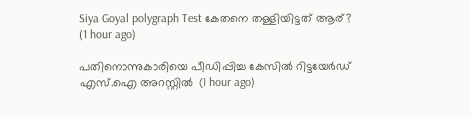Siya Goyal polygraph Test കേതനെ തള്ളിയിട്ടത് ആര്?  (1 hour ago)

പതിനൊന്നുകാരിയെ പീഡിപ്പിച്ച കേസില്‍ റിട്ടയേര്‍ഡ് എസ്.ഐ അറസ്റ്റില്‍  (1 hour ago)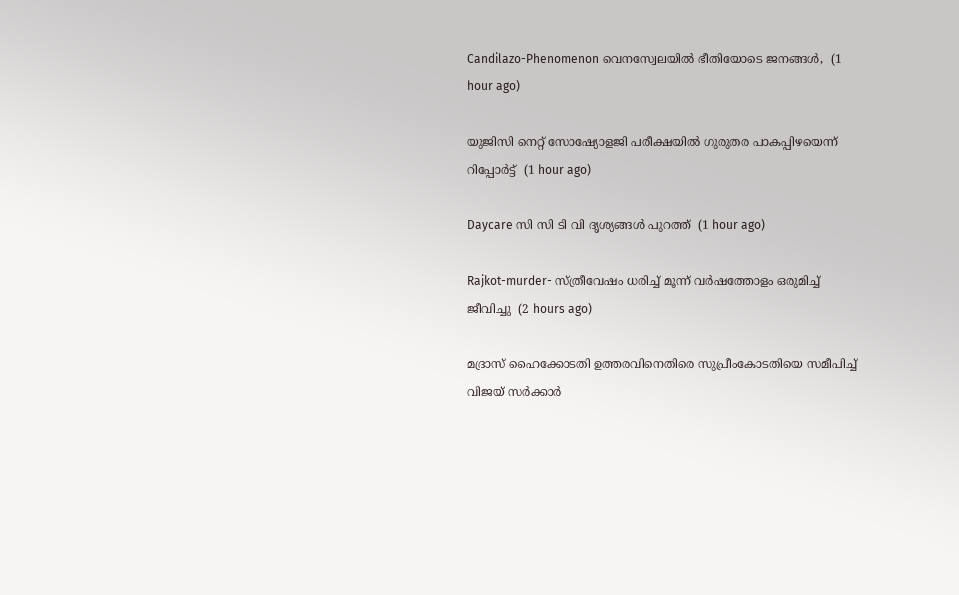Candilazo-Phenomenon വെനസ്വേലയിൽ ഭീതിയോടെ ജനങ്ങൾ,  (1 hour ago)

യുജിസി നെറ്റ് സോഷ്യോളജി പരീക്ഷയില്‍ ഗുരുതര പാകപ്പിഴയെന്ന് റിപ്പോര്‍ട്ട്  (1 hour ago)

Daycare സി സി ടി വി ദൃശ്യങ്ങൾ പുറത്ത്  (1 hour ago)

Rajkot-murder- സ്ത്രീവേഷം ധരിച്ച് മൂന്ന് വര്‍ഷത്തോളം ഒരുമിച്ച് ജീവിച്ചു  (2 hours ago)

മദ്രാസ് ഹൈക്കോടതി ഉത്തരവിനെതിരെ സുപ്രീംകോടതിയെ സമീപിച്ച് വിജയ് സര്‍ക്കാര്‍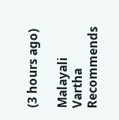(3 hours ago)

Malayali Vartha Recommends